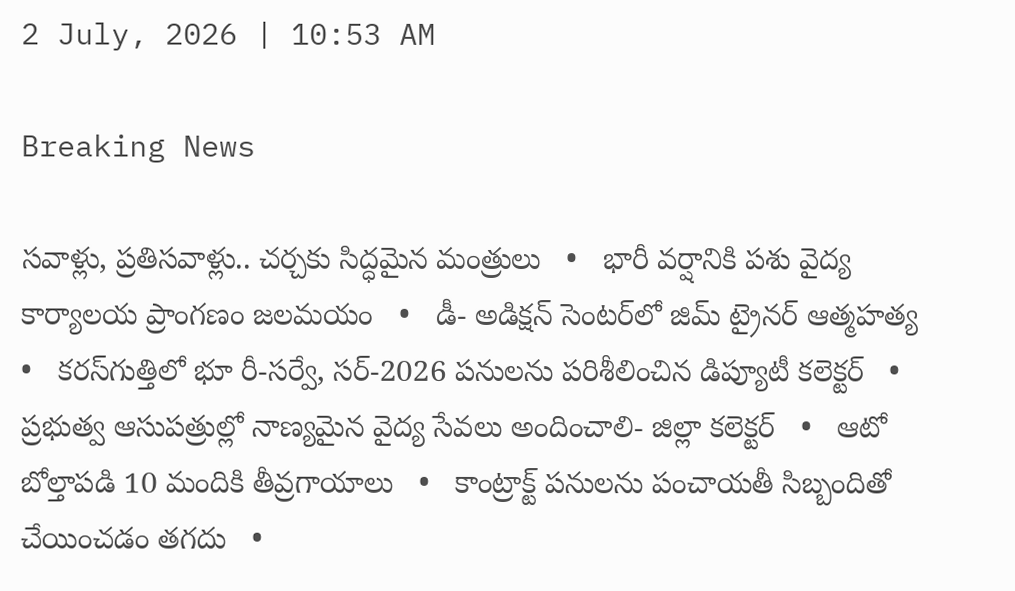2 July, 2026 | 10:53 AM

Breaking News

సవాళ్లు, ప్రతిసవాళ్లు.. చర్చకు సిద్ధమైన మంత్రులు   •   భారీ వర్షానికి పశు వైద్య కార్యాలయ ప్రాంగణం జలమయం   •   డీ- అడిక్షన్ సెంటర్‌లో జిమ్ ట్రైనర్ ఆత్మహత్య   •   కరస్‌గుత్తిలో భూ రీ-సర్వే, సర్-2026 పనులను పరిశీలించిన డిప్యూటీ కలెక్టర్   •   ప్రభుత్వ ఆసుపత్రుల్లో నాణ్యమైన వైద్య సేవలు అందించాలి- జిల్లా కలెక్టర్   •   ఆటో బోల్తాపడి 10 మందికి తీవ్రగాయాలు   •   కాంట్రాక్ట్ పనులను పంచాయతీ సిబ్బందితో చేయించడం తగదు   •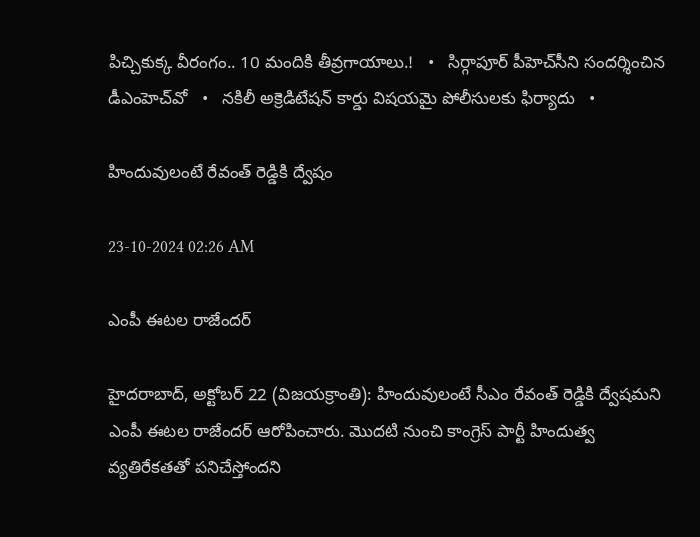పిచ్చికుక్క వీరంగం.. 10 మందికి తీవ్రగాయాలు.!   •   సిర్గాపూర్ పీహెచ్‌సీని సందర్శించిన డీఎంహెచ్‌వో   •   నకిలీ అక్రెడిటేషన్ కార్డు విషయమై పోలీసులకు ఫిర్యాదు   •

హిందువులంటే రేవంత్ రెడ్డికి ద్వేషం

23-10-2024 02:26 AM

ఎంపీ ఈటల రాజేందర్

హైదరాబాద్, అక్టోబర్ 22 (విజయక్రాంతి): హిందువులంటే సీఎం రేవంత్ రెడ్డికి ద్వేషమని  ఎంపీ ఈటల రాజేందర్ ఆరోపించారు. మొదటి నుంచి కాంగ్రెస్ పార్టీ హిందుత్వ వ్యతిరేకతతో పనిచేస్తోందని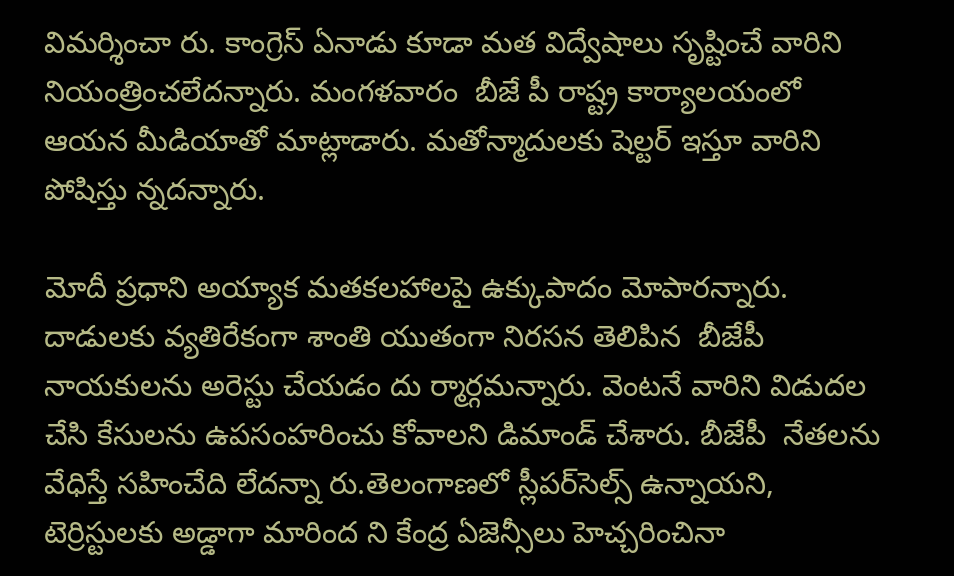విమర్శించా రు. కాంగ్రెస్ ఏనాడు కూడా మత విద్వేషాలు సృష్టించే వారిని నియంత్రించలేదన్నారు. మంగళవారం  బీజే పీ రాష్ట్ర కార్యాలయంలో ఆయన మీడియాతో మాట్లాడారు. మతోన్మాదులకు షెల్టర్ ఇస్తూ వారిని పోషిస్తు న్నదన్నారు.

మోదీ ప్రధాని అయ్యాక మతకలహాలపై ఉక్కుపాదం మోపారన్నారు. దాడులకు వ్యతిరేకంగా శాంతి యుతంగా నిరసన తెలిపిన  బీజేపీ నాయకులను అరెస్టు చేయడం దు ర్మార్గమన్నారు. వెంటనే వారిని విడుదల చేసి కేసులను ఉపసంహరించు కోవాలని డిమాండ్ చేశారు. బీజేపీ  నేతలను వేధిస్తే సహించేది లేదన్నా రు.తెలంగాణలో స్లీపర్‌సెల్స్ ఉన్నాయని, టెర్రిస్టులకు అడ్డాగా మారింద ని కేంద్ర ఏజెన్సీలు హెచ్చరించినా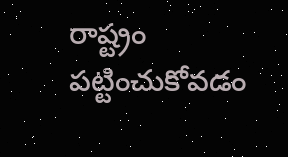రాష్ట్రం  పట్టించుకోవడం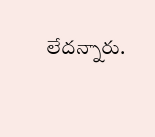లేదన్నారు.